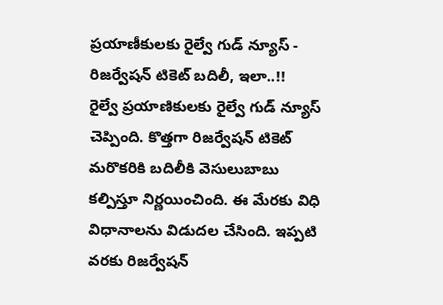ప్రయాణీకులకు రైల్వే గుడ్ న్యూస్ - రిజర్వేషన్ టికెట్ బదిలీ, ఇలా..!!
రైల్వే ప్రయాణికులకు రైల్వే గుడ్ న్యూస్ చెప్పింది. కొత్తగా రిజర్వేషన్ టికెట్ మరొకరికి బదిలీకి వెసులుబాబు కల్పిస్తూ నిర్ణయించింది. ఈ మేరకు విధి విధానాలను విడుదల చేసింది. ఇప్పటి వరకు రిజర్వేషన్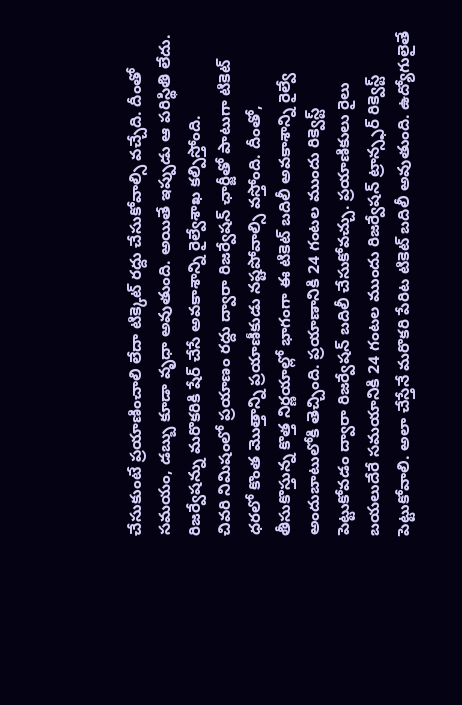చేసుకుంటే ప్రయాణించాలి లేదా టిక్కెట్ రద్దు చేసుకోవాల్సి వచ్చేది. దీంతో సమయం, డబ్బు కూడా వృధా అవుతుంది. అయితే ఇప్పుడు ఆ పరిస్థితి లేదు. రిజర్వేషన్ను మరొకరికి షేర్ చేసే అవకాశాన్ని రైల్వేశాఖ కల్పిస్తోంది.
చివరి నిమిషంలో ప్రయాణం రద్దు ద్వారా రిజర్వేషన్ ఛార్జీతో పాటుగా టికెట్ ధరలో కొంత మొత్తాన్ని ప్రయాణీకుడు నష్టపోవాల్సి వస్తోంది. దీంతో, తీసుకొస్తున్న కొత్త నిర్ణయాల్లో భాగంగా ఈ టికెట్ బదిలీ అవకాశాన్ని రైల్వే అందుబాటులోకి తెచ్చింది. ప్రయాణానికి 24 గంటల ముందు రిక్వెస్ట్ పెట్టుకోవడం ద్వారా రిజర్వేషన్ బదిలీ చేసుకోవచ్చు. ప్రయాణికులు రైలు బయలుదేరే సమయానికి 24 గంటల ముందు రిజర్వేషన్ ట్రాన్స్ఫర్ రిక్వెస్ట్ పెట్టుకోవాలి. అలా చేస్తేనే మరొకరి పేరిట టికెట్ బదిలీ అవుతుంది. ఉద్యోగులైతే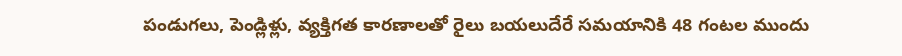పండుగలు, పెండ్లిళ్లు, వ్యక్తిగత కారణాలతో రైలు బయలుదేరే సమయానికి 48 గంటల ముందు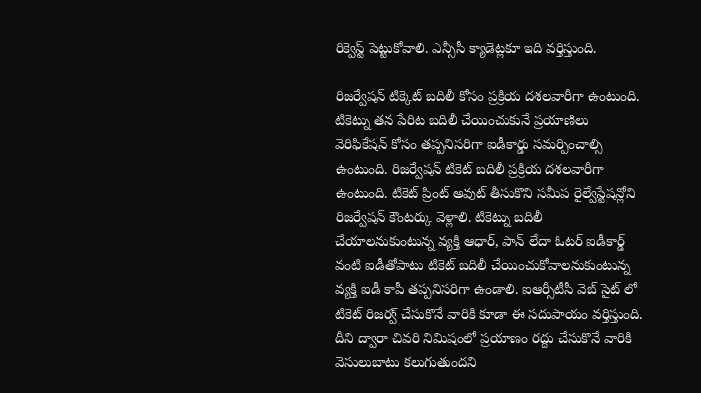రిక్వెస్ట్ పెట్టుకోవాలి. ఎన్సీసీ క్యాడెట్లకూ ఇది వర్తిస్తుంది.

రిజర్వేషన్ టిక్కెట్ బదిలీ కోసం ప్రక్రియ దశలవారీగా ఉంటుంది. టికెట్ను తన పేరిట బదిలీ చేయించుకునే ప్రయాణిలు వెరిఫికేషన్ కోసం తప్పనిసరిగా ఐడీకార్డు సమర్పించాల్సి ఉంటుంది. రిజర్వేషన్ టికెట్ బదిలీ ప్రక్రియ దశలవారీగా ఉంటుంది. టికెట్ ప్రింట్ అవుట్ తీసుకొని సమీప రైల్వేస్టేషన్లోని రిజర్వేషన్ కౌంటర్కు వెళ్లాలి. టికెట్ను బదిలీ చేయాలనుకుంటున్న వ్యక్తి ఆధార్, పాన్ లేదా ఓటర్ ఐడీకార్డ్ వంటి ఐడీతోపాటు టికెట్ బదిలీ చేయించుకోవాలనుకుంటున్న వ్యక్తి ఐడీ కాపీ తప్పనిసరిగా ఉండాలి. ఐఆర్సీటీసీ వెబ్ సైట్ లో టికెట్ రిజర్వ్ చేసుకొనే వారికి కూడా ఈ సదుపాయం వర్తిస్తుంది. దీని ద్వారా చివరి నిమిషంలో ప్రయాణం రద్దు చేసుకొనే వారికి వెసులుబాటు కలుగుతుందని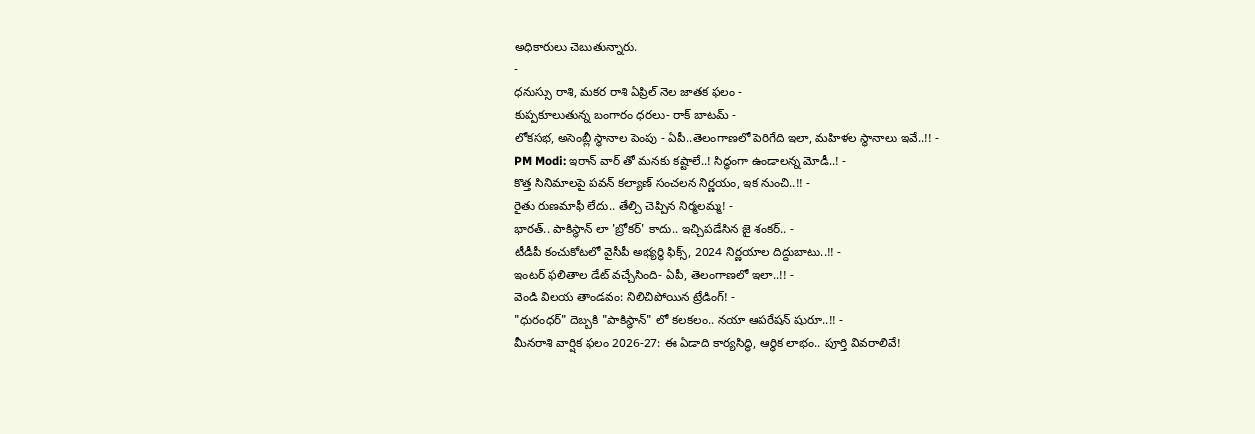అధికారులు చెబుతున్నారు.
-
ధనుస్సు రాశి, మకర రాశి ఏప్రిల్ నెల జాతక ఫలం -
కుప్పకూలుతున్న బంగారం ధరలు- రాక్ బాటమ్ -
లోకసభ, అసెంబ్లీ స్థానాల పెంపు - ఏపీ..తెలంగాణలో పెరిగేది ఇలా, మహిళల స్థానాలు ఇవే..!! -
PM Modi: ఇరాన్ వార్ తో మనకు కష్టాలే..! సిద్ధంగా ఉండాలన్న మోడీ..! -
కొత్త సినిమాలపై పవన్ కల్యాణ్ సంచలన నిర్ణయం, ఇక నుంచి..!! -
రైతు రుణమాఫీ లేదు.. తేల్చి చెప్పిన నిర్మలమ్మ! -
భారత్.. పాకిస్థాన్ లా 'బ్రోకర్' కాదు.. ఇచ్చిపడేసిన జై శంకర్.. -
టీడీపీ కంచుకోటలో వైసీపీ అభ్యర్ధి ఫిక్స్, 2024 నిర్ణయాల దిద్దుబాటు..!! -
ఇంటర్ ఫలితాల డేట్ వచ్చేసింది- ఏపీ, తెలంగాణలో ఇలా..!! -
వెండి విలయ తాండవం: నిలిచిపోయిన ట్రేడింగ్! -
"ధురంధర్" దెబ్బకి "పాకిస్థాన్" లో కలకలం.. నయా ఆపరేషన్ షురూ..!! -
మీనరాశి వార్షిక ఫలం 2026-27: ఈ ఏడాది కార్యసిద్ధి, ఆర్థిక లాభం.. పూర్తి వివరాలివే!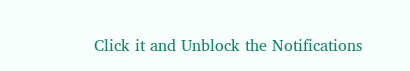Click it and Unblock the Notifications